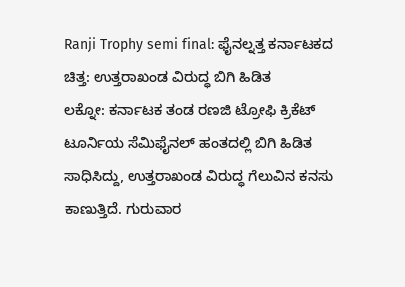Ranji Trophy semi final: ಫೈನಲ್ನತ್ತ ಕರ್ನಾಟಕದ ಚಿತ್ತ: ಉತ್ತರಾಖಂಡ ವಿರುದ್ಧ ಬಿಗಿ ಹಿಡಿತ
ಲಕ್ನೋ: ಕರ್ನಾಟಕ ತಂಡ ರಣಜಿ ಟ್ರೋಫಿ ಕ್ರಿಕೆಟ್ ಟೂರ್ನಿಯ ಸೆಮಿಫೈನಲ್ ಹಂತದಲ್ಲಿ ಬಿಗಿ ಹಿಡಿತ ಸಾಧಿಸಿದ್ದು, ಉತ್ತರಾಖಂಡ ವಿರುದ್ಧ ಗೆಲುವಿನ ಕನಸು ಕಾಣುತ್ತಿದೆ. ಗುರುವಾರ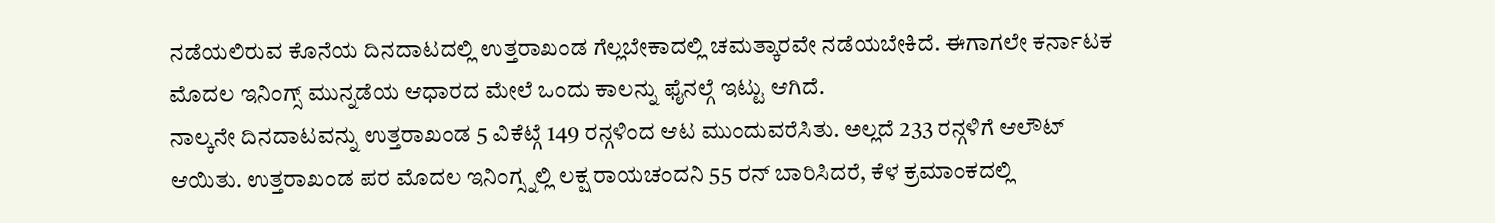ನಡೆಯಲಿರುವ ಕೊನೆಯ ದಿನದಾಟದಲ್ಲಿ ಉತ್ತರಾಖಂಡ ಗೆಲ್ಲಬೇಕಾದಲ್ಲಿ ಚಮತ್ಕಾರವೇ ನಡೆಯಬೇಕಿದೆ. ಈಗಾಗಲೇ ಕರ್ನಾಟಕ ಮೊದಲ ಇನಿಂಗ್ಸ್ ಮುನ್ನಡೆಯ ಆಧಾರದ ಮೇಲೆ ಒಂದು ಕಾಲನ್ನು ಫೈನಲ್ಗೆ ಇಟ್ಟು ಆಗಿದೆ.
ನಾಲ್ಕನೇ ದಿನದಾಟವನ್ನು ಉತ್ತರಾಖಂಡ 5 ವಿಕೆಟ್ಗೆ 149 ರನ್ಗಳಿಂದ ಆಟ ಮುಂದುವರೆಸಿತು. ಅಲ್ಲದೆ 233 ರನ್ಗಳಿಗೆ ಆಲೌಟ್ ಆಯಿತು. ಉತ್ತರಾಖಂಡ ಪರ ಮೊದಲ ಇನಿಂಗ್ಸ್ನಲ್ಲಿ ಲಕ್ಷ ರಾಯಚಂದನಿ 55 ರನ್ ಬಾರಿಸಿದರೆ, ಕೆಳ ಕ್ರಮಾಂಕದಲ್ಲಿ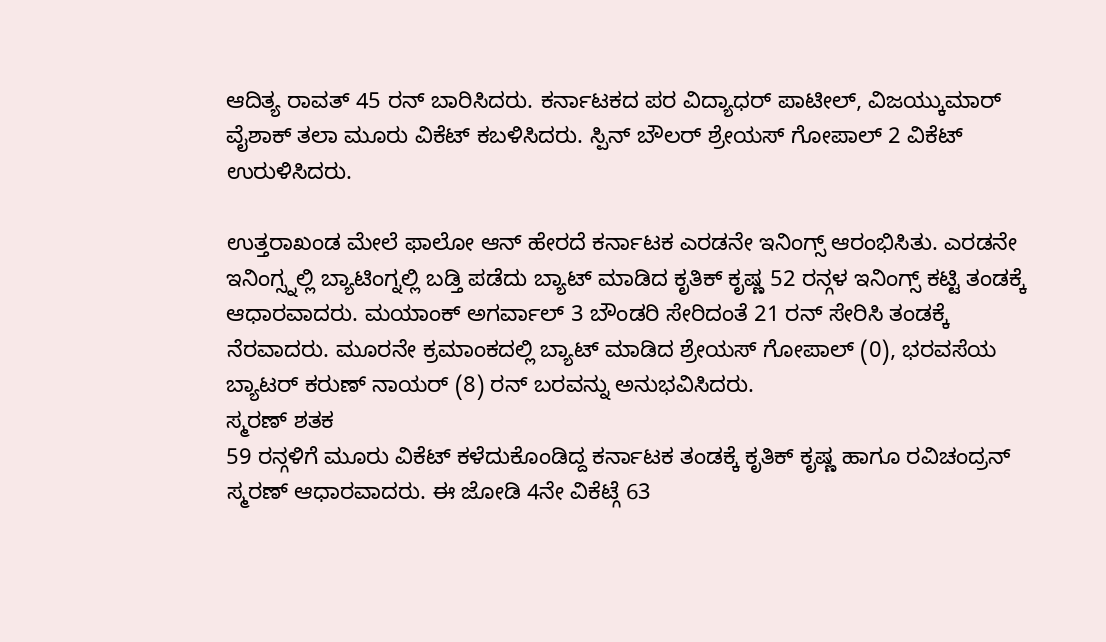ಆದಿತ್ಯ ರಾವತ್ 45 ರನ್ ಬಾರಿಸಿದರು. ಕರ್ನಾಟಕದ ಪರ ವಿದ್ಯಾಧರ್ ಪಾಟೀಲ್, ವಿಜಯ್ಕುಮಾರ್ ವೈಶಾಕ್ ತಲಾ ಮೂರು ವಿಕೆಟ್ ಕಬಳಿಸಿದರು. ಸ್ಪಿನ್ ಬೌಲರ್ ಶ್ರೇಯಸ್ ಗೋಪಾಲ್ 2 ವಿಕೆಟ್ ಉರುಳಿಸಿದರು.

ಉತ್ತರಾಖಂಡ ಮೇಲೆ ಫಾಲೋ ಆನ್ ಹೇರದೆ ಕರ್ನಾಟಕ ಎರಡನೇ ಇನಿಂಗ್ಸ್ ಆರಂಭಿಸಿತು. ಎರಡನೇ ಇನಿಂಗ್ಸ್ನಲ್ಲಿ ಬ್ಯಾಟಿಂಗ್ನಲ್ಲಿ ಬಡ್ತಿ ಪಡೆದು ಬ್ಯಾಟ್ ಮಾಡಿದ ಕೃತಿಕ್ ಕೃಷ್ಣ 52 ರನ್ಗಳ ಇನಿಂಗ್ಸ್ ಕಟ್ಟಿ ತಂಡಕ್ಕೆ ಆಧಾರವಾದರು. ಮಯಾಂಕ್ ಅಗರ್ವಾಲ್ 3 ಬೌಂಡರಿ ಸೇರಿದಂತೆ 21 ರನ್ ಸೇರಿಸಿ ತಂಡಕ್ಕೆ ನೆರವಾದರು. ಮೂರನೇ ಕ್ರಮಾಂಕದಲ್ಲಿ ಬ್ಯಾಟ್ ಮಾಡಿದ ಶ್ರೇಯಸ್ ಗೋಪಾಲ್ (0), ಭರವಸೆಯ ಬ್ಯಾಟರ್ ಕರುಣ್ ನಾಯರ್ (8) ರನ್ ಬರವನ್ನು ಅನುಭವಿಸಿದರು.
ಸ್ಮರಣ್ ಶತಕ
59 ರನ್ಗಳಿಗೆ ಮೂರು ವಿಕೆಟ್ ಕಳೆದುಕೊಂಡಿದ್ದ ಕರ್ನಾಟಕ ತಂಡಕ್ಕೆ ಕೃತಿಕ್ ಕೃಷ್ಣ ಹಾಗೂ ರವಿಚಂದ್ರನ್ ಸ್ಮರಣ್ ಆಧಾರವಾದರು. ಈ ಜೋಡಿ 4ನೇ ವಿಕೆಟ್ಗೆ 63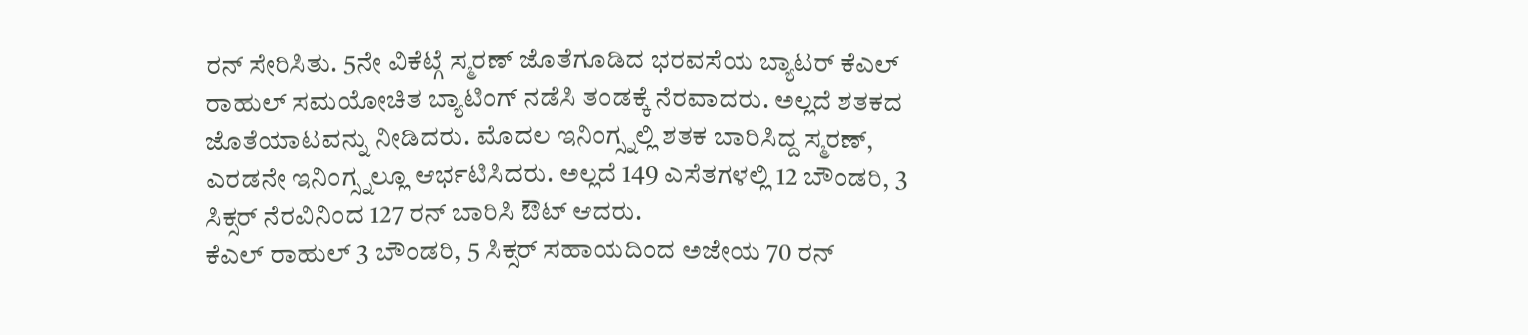ರನ್ ಸೇರಿಸಿತು. 5ನೇ ವಿಕೆಟ್ಗೆ ಸ್ಮರಣ್ ಜೊತೆಗೂಡಿದ ಭರವಸೆಯ ಬ್ಯಾಟರ್ ಕೆಎಲ್ ರಾಹುಲ್ ಸಮಯೋಚಿತ ಬ್ಯಾಟಿಂಗ್ ನಡೆಸಿ ತಂಡಕ್ಕೆ ನೆರವಾದರು. ಅಲ್ಲದೆ ಶತಕದ ಜೊತೆಯಾಟವನ್ನು ನೀಡಿದರು. ಮೊದಲ ಇನಿಂಗ್ಸ್ನಲ್ಲಿ ಶತಕ ಬಾರಿಸಿದ್ದ ಸ್ಮರಣ್, ಎರಡನೇ ಇನಿಂಗ್ಸ್ನಲ್ಲೂ ಆರ್ಭಟಿಸಿದರು. ಅಲ್ಲದೆ 149 ಎಸೆತಗಳಲ್ಲಿ 12 ಬೌಂಡರಿ, 3 ಸಿಕ್ಸರ್ ನೆರವಿನಿಂದ 127 ರನ್ ಬಾರಿಸಿ ಔಟ್ ಆದರು.
ಕೆಎಲ್ ರಾಹುಲ್ 3 ಬೌಂಡರಿ, 5 ಸಿಕ್ಸರ್ ಸಹಾಯದಿಂದ ಅಜೇಯ 70 ರನ್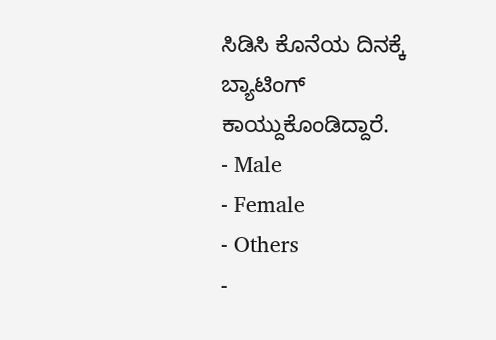ಸಿಡಿಸಿ ಕೊನೆಯ ದಿನಕ್ಕೆ ಬ್ಯಾಟಿಂಗ್ ಕಾಯ್ದುಕೊಂಡಿದ್ದಾರೆ.
- Male
- Female
- Others
-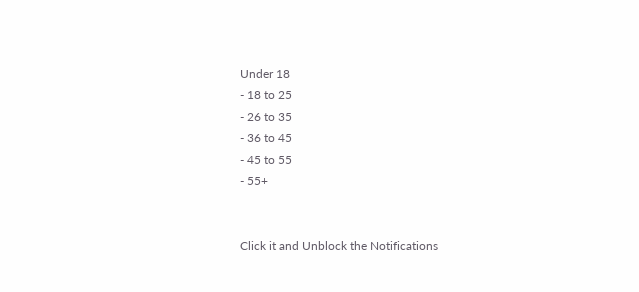Under 18
- 18 to 25
- 26 to 35
- 36 to 45
- 45 to 55
- 55+


Click it and Unblock the Notifications